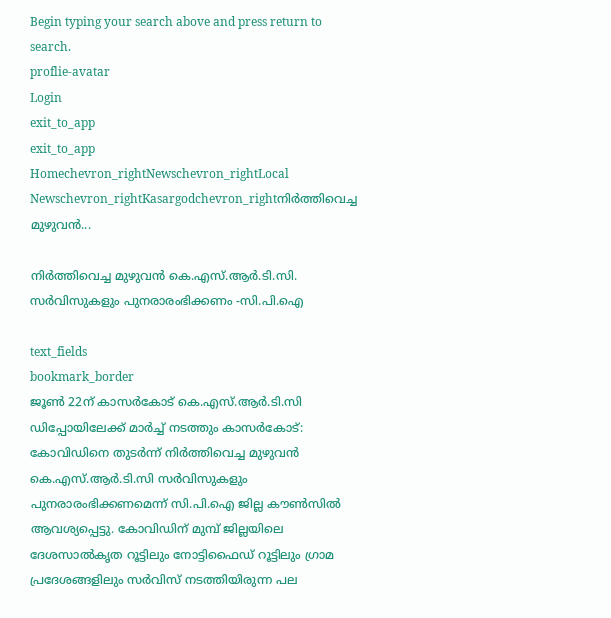Begin typing your search above and press return to search.
proflie-avatar
Login
exit_to_app
exit_to_app
Homechevron_rightNewschevron_rightLocal Newschevron_rightKasargodchevron_rightനിർത്തിവെച്ച മുഴുവൻ...

നിർത്തിവെച്ച മുഴുവൻ കെ.എസ്.ആർ.ടി.സി. സർവിസുകളും പുനരാരംഭിക്കണം -സി.പി.ഐ

text_fields
bookmark_border
ജൂൺ 22ന് കാസർകോട് കെ.എസ്.ആർ.ടി.സി ഡിപ്പോയിലേക്ക് മാർച്ച് നടത്തും കാസര്‍കോട്: കോവിഡിനെ തുടർന്ന് നിർത്തിവെച്ച മുഴുവൻ കെ.എസ്.ആർ.ടി.സി സർവിസുകളും പുനരാരംഭിക്കണമെന്ന് സി.പി.ഐ ജില്ല കൗൺസിൽ ആവശ്യപ്പെട്ടു. കോവിഡിന് മുമ്പ് ജില്ലയിലെ ദേശസാല്‍കൃത റൂട്ടിലും നോട്ടിഫൈഡ് റൂട്ടിലും ഗ്രാമ പ്രദേശങ്ങളിലും സർവിസ് നടത്തിയിരുന്ന പല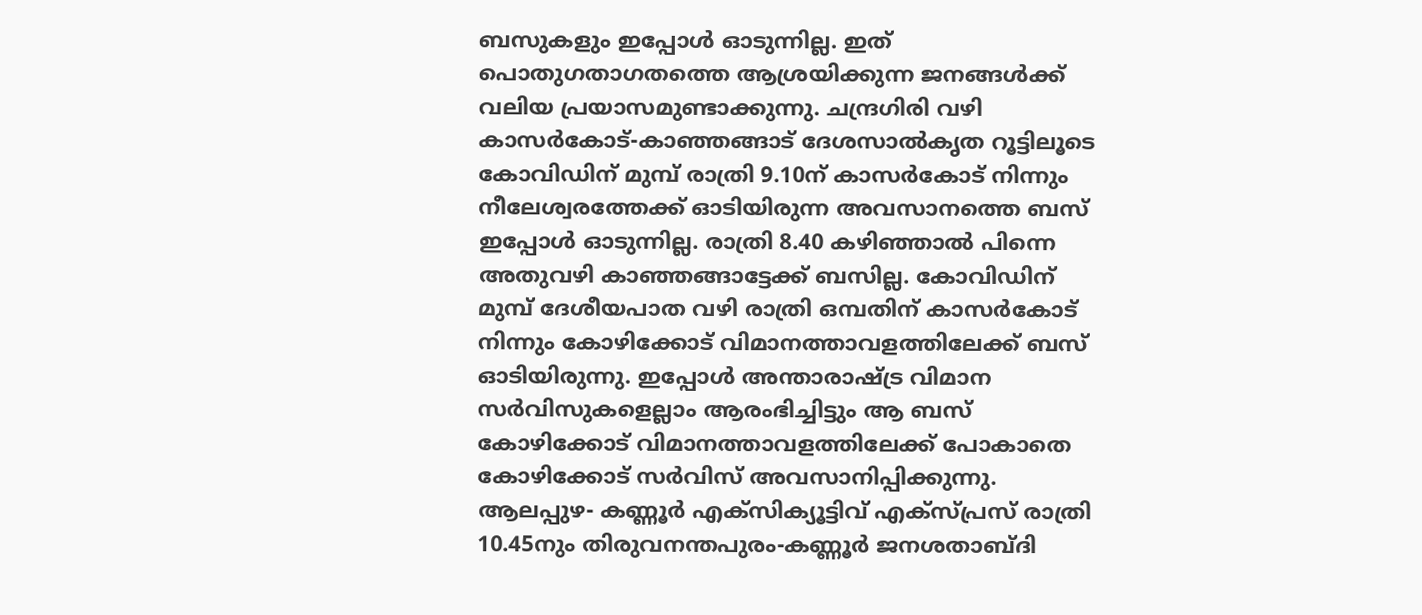ബസുകളും ഇപ്പോള്‍ ഓടുന്നില്ല. ഇത് പൊതുഗതാഗതത്തെ ആശ്രയിക്കുന്ന ജനങ്ങള്‍ക്ക് വലിയ പ്രയാസമുണ്ടാക്കുന്നു. ചന്ദ്രഗിരി വഴി കാസര്‍കോട്-കാഞ്ഞങ്ങാട് ദേശസാല്‍കൃത റൂട്ടിലൂടെ കോവിഡിന് മുമ്പ് രാത്രി 9.10ന് കാസര്‍കോട് നിന്നും നീലേശ്വരത്തേക്ക് ഓടിയിരുന്ന അവസാനത്തെ ബസ് ഇപ്പോള്‍ ഓടുന്നില്ല. രാത്രി 8.40 കഴിഞ്ഞാല്‍ പിന്നെ അതുവഴി കാഞ്ഞങ്ങാട്ടേക്ക് ബസില്ല. കോവിഡിന് മുമ്പ് ദേശീയപാത വഴി രാത്രി ഒമ്പതിന് കാസര്‍കോട് നിന്നും കോഴിക്കോട് വിമാനത്താവളത്തിലേക്ക് ബസ് ഓടിയിരുന്നു. ഇപ്പോള്‍ അന്താരാഷ്ട്ര വിമാന സർവിസുകളെല്ലാം ആരംഭിച്ചിട്ടും ആ ബസ് കോഴിക്കോട് വിമാനത്താവളത്തിലേക്ക് പോകാതെ കോഴിക്കോട് സർവിസ് അവസാനിപ്പിക്കുന്നു. ആലപ്പുഴ- കണ്ണൂര്‍ എക്‌സിക്യൂട്ടിവ് എക്സ്പ്രസ് രാത്രി 10.45നും തിരുവനന്തപുരം-കണ്ണൂര്‍ ജനശതാബ്ദി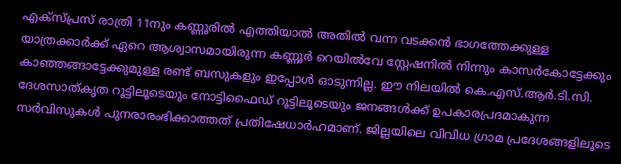എക്‌സ്പ്രസ് രാത്രി 11നും കണ്ണൂരില്‍ എത്തിയാല്‍ അതില്‍ വന്ന വടക്കന്‍ ഭാഗത്തേക്കുള്ള യാത്രക്കാര്‍ക്ക് ഏറെ ആശ്വാസമായിരുന്ന കണ്ണൂര്‍ റെയിൽവേ സ്റ്റേഷനിൽ നിന്നും കാസര്‍കോട്ടേക്കും കാഞ്ഞങ്ങാട്ടേക്കുമുള്ള രണ്ട് ബസുകളും ഇപ്പോള്‍ ഓടുന്നില്ല. ഈ നിലയില്‍ കെ.എസ്.ആർ.ടി.സി. ദേശസാത്കൃത റൂട്ടിലൂടെയും നോട്ടിഫൈഡ് റൂട്ടിലൂടെയും ജനങ്ങള്‍ക്ക് ഉപകാരപ്രദമാകുന്ന സർവിസുകള്‍ പുനരാരംഭിക്കാത്തത് പ്രതിഷേധാര്‍ഹമാണ്. ജില്ലയിലെ വിവിധ ഗ്രാമ പ്രദേശങ്ങളിലൂടെ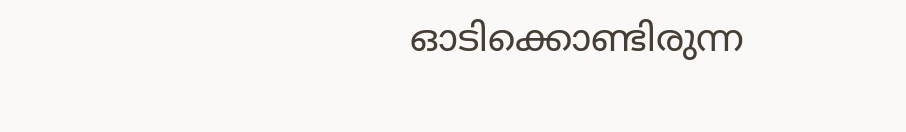ഓടിക്കൊണ്ടിരുന്ന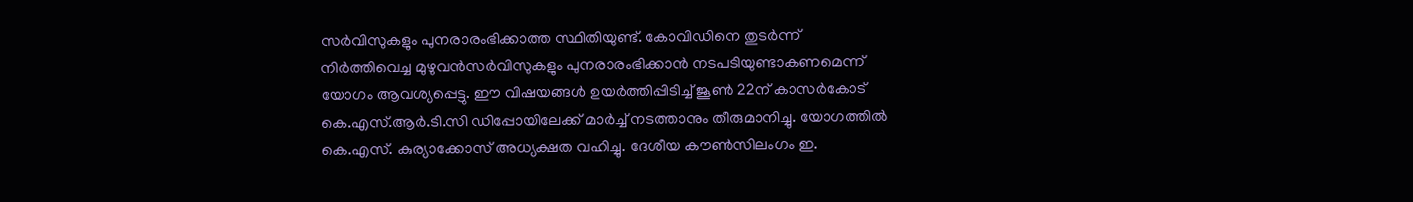സര്‍വിസുകളും പുനരാരംഭിക്കാത്ത സ്ഥിതിയുണ്ട്. കോവിഡിനെ തുടര്‍ന്ന് നിര്‍ത്തിവെച്ച മുഴുവന്‍സർവിസുകളും പുനരാരംഭിക്കാന്‍ നടപടിയുണ്ടാകണമെന്ന് യോഗം ആവശ്യപ്പെട്ടു. ഈ വിഷയങ്ങൾ ഉയർത്തിപ്പിടിച്ച് ജൂൺ 22ന് കാസർകോട് കെ.എസ്.ആർ.ടി.സി ഡിപ്പോയിലേക്ക് മാർച്ച് നടത്താനും തീരുമാനിച്ചു. യോഗത്തിൽ കെ.എസ്. കുര്യാക്കോസ് അധ്യക്ഷത വഹിച്ചു. ദേശീയ കൗൺസിലംഗം ഇ.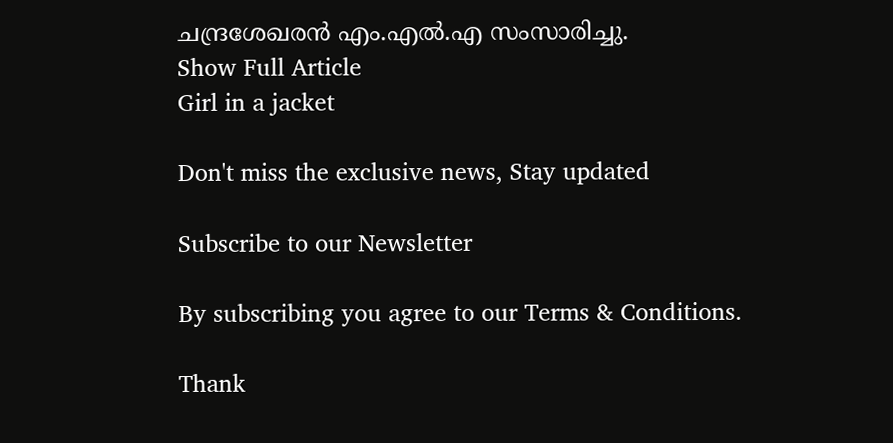ചന്ദ്രശേഖരൻ എം.എൽ.എ സംസാരിച്ചു.
Show Full Article
Girl in a jacket

Don't miss the exclusive news, Stay updated

Subscribe to our Newsletter

By subscribing you agree to our Terms & Conditions.

Thank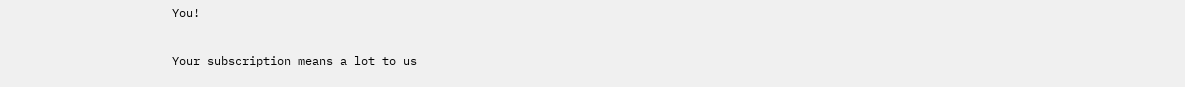You!

Your subscription means a lot to us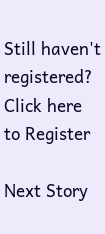Still haven't registered? Click here to Register

Next Story